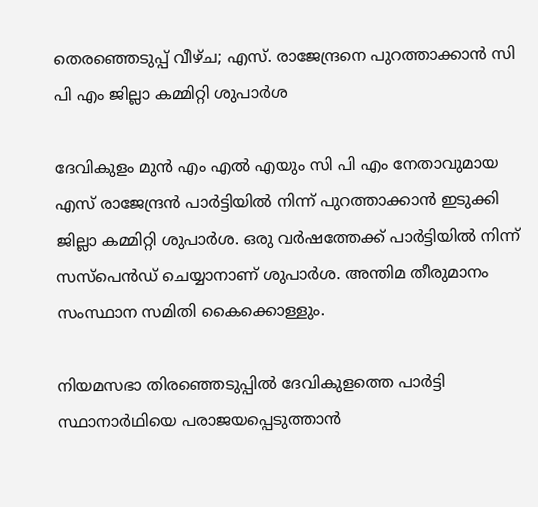തെരഞ്ഞെടുപ്പ് വീഴ്ച; എസ്. രാജേന്ദ്രനെ പുറത്താക്കാൻ സി പി എം ജില്ലാ കമ്മിറ്റി ശുപാർശ

ദേവികുളം മുൻ എം എൽ എയും സി പി എം നേതാവുമായ എസ് രാജേന്ദ്രൻ പാർട്ടിയിൽ നിന്ന് പുറത്താക്കാൻ ഇടുക്കി ജില്ലാ കമ്മിറ്റി ശുപാർശ. ഒരു വർഷത്തേക്ക് പാർട്ടിയിൽ നിന്ന് സസ്പെൻഡ് ചെയ്യാനാണ് ശുപാർശ. അന്തിമ തീരുമാനം സംസ്ഥാന സമിതി കൈക്കൊള്ളും.

നിയമസഭാ തിരഞ്ഞെടുപ്പിൽ ദേവികുളത്തെ പാർട്ടി സ്ഥാനാർഥിയെ പരാജയപ്പെടുത്താൻ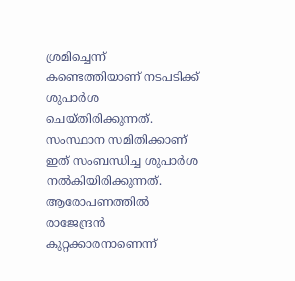ശ്രമിച്ചെന്ന് കണ്ടെത്തിയാണ് നടപടിക്ക് ശുപാർശ ചെയ്തിരിക്കുന്നത്. സംസ്ഥാന സമിതിക്കാണ് ഇത് സംബന്ധിച്ച ശുപാർശ നൽകിയിരിക്കുന്നത്. ആരോപണത്തിൽ രാജേന്ദ്രൻ കുറ്റക്കാരനാണെന്ന്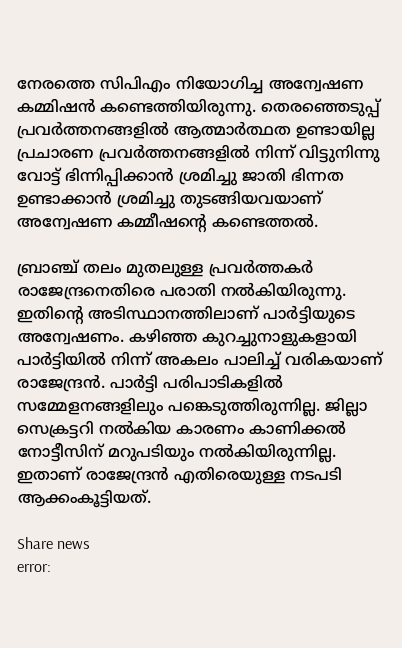നേരത്തെ സിപിഎം നിയോഗിച്ച അന്വേഷണ കമ്മിഷൻ കണ്ടെത്തിയിരുന്നു. തെരഞ്ഞെടുപ്പ് പ്രവർത്തനങ്ങളിൽ ആത്മാർത്ഥത ഉണ്ടായില്ല പ്രചാരണ പ്രവർത്തനങ്ങളിൽ നിന്ന് വിട്ടുനിന്നു വോട്ട് ഭിന്നിപ്പിക്കാൻ ശ്രമിച്ചു ജാതി ഭിന്നത ഉണ്ടാക്കാൻ ശ്രമിച്ചു തുടങ്ങിയവയാണ് അന്വേഷണ കമ്മീഷന്റെ കണ്ടെത്തൽ.

ബ്രാഞ്ച് തലം മുതലുള്ള പ്രവർത്തകർ രാജേന്ദ്രനെതിരെ പരാതി നൽകിയിരുന്നു. ഇതിന്റെ അടിസ്ഥാനത്തിലാണ് പാർട്ടിയുടെ അന്വേഷണം. കഴിഞ്ഞ കുറച്ചുനാളുകളായി പാർട്ടിയിൽ നിന്ന് അകലം പാലിച്ച് വരികയാണ് രാജേന്ദ്രൻ. പാർട്ടി പരിപാടികളിൽ സമ്മേളനങ്ങളിലും പങ്കെടുത്തിരുന്നില്ല. ജില്ലാ സെക്രട്ടറി നൽകിയ കാരണം കാണിക്കൽ നോട്ടീസിന് മറുപടിയും നൽകിയിരുന്നില്ല. ഇതാണ് രാജേന്ദ്രൻ എതിരെയുള്ള നടപടി ആക്കംകൂട്ടിയത്.

Share news
error: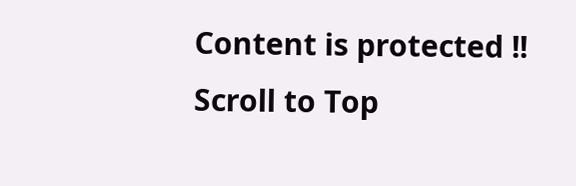Content is protected !!
Scroll to Top